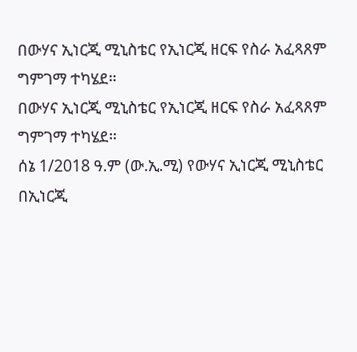በውሃና ኢነርጂ ሚኒስቴር የኢነርጂ ዘርፍ የስራ አፈጻጸም ግምገማ ተካሄደ።
በውሃና ኢነርጂ ሚኒስቴር የኢነርጂ ዘርፍ የስራ አፈጻጸም
ግምገማ ተካሄደ።
ሰኔ 1/2018 ዓ.ም (ው.ኢ.ሚ) የውሃና ኢነርጂ ሚኒስቴር በኢነርጂ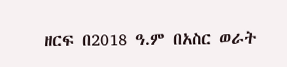ዘርፍ በ2018 ዓ.ም በአስር ወራት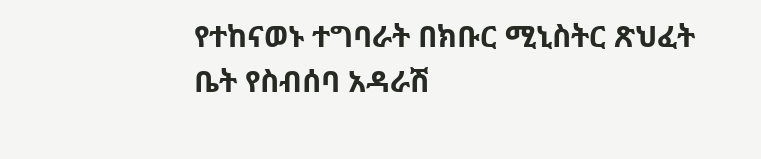የተከናወኑ ተግባራት በክቡር ሚኒስትር ጽህፈት ቤት የስብሰባ አዳራሽ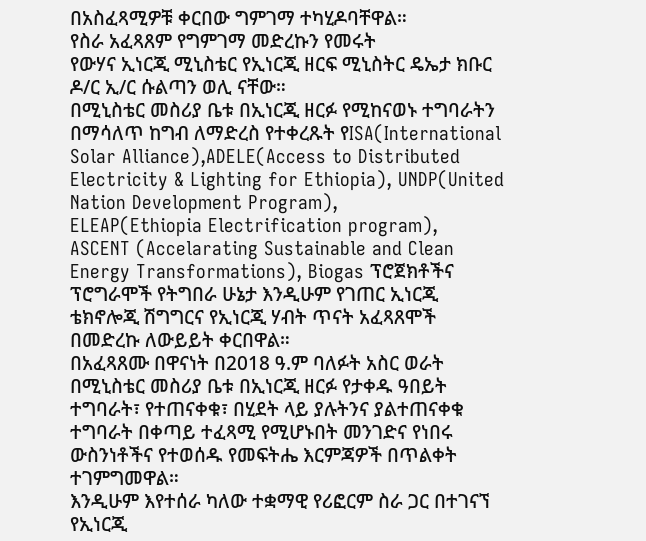በአስፈጻሚዎቹ ቀርበው ግምገማ ተካሂዶባቸዋል።
የስራ አፈጻጸም የግምገማ መድረኩን የመሩት
የውሃና ኢነርጂ ሚኒስቴር የኢነርጂ ዘርፍ ሚኒስትር ዴኤታ ክቡር ዶ/ር ኢ/ር ሱልጣን ወሊ ናቸው።
በሚኒስቴር መስሪያ ቤቱ በኢነርጂ ዘርፉ የሚከናወኑ ተግባራትን በማሳለጥ ከግብ ለማድረስ የተቀረጹት የISA(International Solar Alliance),ADELE(Access to Distributed Electricity & Lighting for Ethiopia), UNDP(United Nation Development Program),
ELEAP(Ethiopia Electrification program),
ASCENT (Accelarating Sustainable and Clean Energy Transformations), Biogas ፕሮጀክቶችና ፕሮግራሞች የትግበራ ሁኔታ እንዲሁም የገጠር ኢነርጂ ቴክኖሎጂ ሽግግርና የኢነርጂ ሃብት ጥናት አፈጻጸሞች በመድረኩ ለውይይት ቀርበዋል።
በአፈጻጸሙ በዋናነት በ2018 ዓ.ም ባለፉት አስር ወራት በሚኒስቴር መስሪያ ቤቱ በኢነርጂ ዘርፉ የታቀዱ ዓበይት ተግባራት፣ የተጠናቀቁ፣ በሂደት ላይ ያሉትንና ያልተጠናቀቁ ተግባራት በቀጣይ ተፈጻሚ የሚሆኑበት መንገድና የነበሩ ውስንነቶችና የተወሰዱ የመፍትሔ እርምጃዎች በጥልቀት ተገምግመዋል።
እንዲሁም እየተሰራ ካለው ተቋማዊ የሪፎርም ስራ ጋር በተገናኘ የኢነርጂ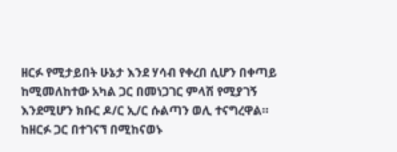ዘርፉ የሚታይበት ሁኔታ እንደ ሃሳብ የቀረበ ሲሆን በቀጣይ ከሚመለከተው አካል ጋር በመነጋገር ምላሽ የሚያገኝ እንደሚሆን ክቡር ዶ/ር ኢ/ር ሱልጣን ወሊ ተናግረዋል።
ከዘርፉ ጋር በተገናኘ በሚከናወኑ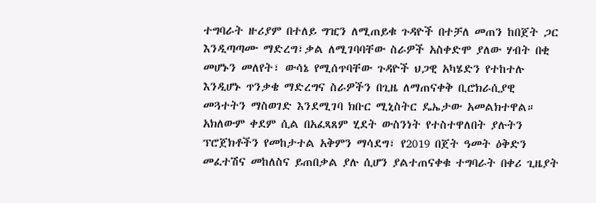ተግባራት ዙሪያም በተለይ ግዢን ለሚጠይቁ ጉዳዮች በተቻለ መጠን ከበጀት ጋር እንዲጣጣሙ ማድረግ፣ቃል ለሚገባባቸው ስራዎች አስቀድሞ ያለው ሃብት በቂ መሆኑን መለየት፣ ውሳኔ የሚሰጥባቸው ጉዳዮች ህጋዊ አካሄድን የተከተሉ እንዲሆኑ ጥንቃቄ ማድረግና ስራዎችን በጊዜ ለማጠናቀቅ ቢሮክራሲያዊ መጓተትን ማስወገድ እንደሚገባ ክቡር ሚኒስትር ዴኤታው አመልክተዋል።
አክለውም ቀደም ሲል በአፈጻጸም ሂደት ውስንነት የተስተዋለበት ያሉትን ፕሮጀክቶችን የመከታተል አቅምን ማሳደግ፣ የ2019 በጀት ዓመት ዕቅድን መፈተሽና መከለስና ይጠበቃል ያሉ ሲሆን ያልተጠናቀቁ ተግባራት በቀሪ ጊዜያት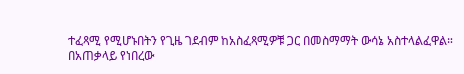ተፈጻሚ የሚሆኑበትን የጊዜ ገደብም ከአስፈጻሚዎቹ ጋር በመስማማት ውሳኔ አስተላልፈዋል።
በአጠቃላይ የነበረው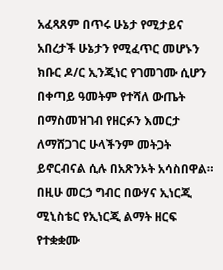አፈጻጸም በጥሩ ሁኔታ የሚታይና አበረታች ሁኔታን የሚፈጥር መሆኑን ክቡር ዶ/ር ኢንጂነር የገመገሙ ሲሆን በቀጣይ ዓመትም የተሻለ ውጤት በማስመዝገብ የዘርፉን እመርታ ለማሸጋገር ሁላችንም መትጋት ይኖርብናል ሲሉ በአጽንኦት አሳስበዋል።
በዚሁ መርኃ ግብር በውሃና ኢነርጂ ሚኒስቴር የኢነርጂ ልማት ዘርፍ የተቋቋሙ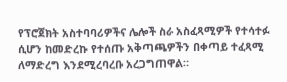የፕሮጀክት አስተባባሪዎችና ሌሎች ስራ አስፈጻሚዎች የተሳተፉ ሲሆን ከመድረኩ የተሰጡ አቅጣጫዎችን በቀጣይ ተፈጻሚ ለማድረግ እንደሚረባረቡ አረጋግጠዋል።